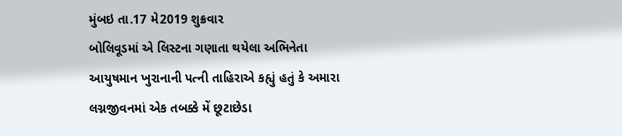મુંબઇ તા.17 મે2019 શુક્રવાર
બોલિવૂડમાં એ લિસ્ટના ગણાતા થયેલા અભિનેતા આયુષમાન ખુરાનાની પત્ની તાહિરાએ કહ્યું હતું કે અમારા લગ્નજીવનમાં એક તબક્કે મેં છૂટાછેડા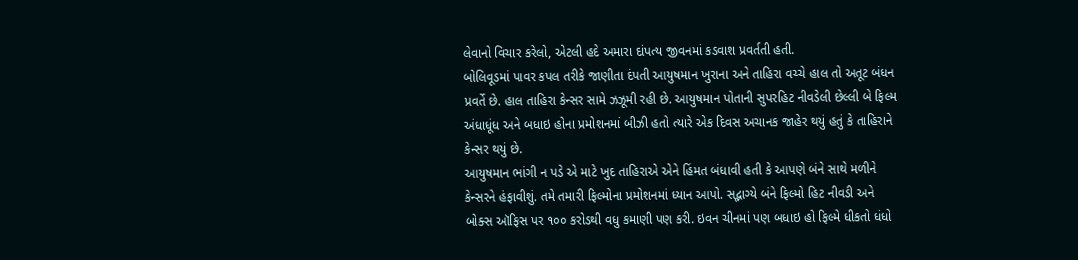લેવાનો વિચાર કરેલો, એટલી હદે અમારા દાંપત્ય જીવનમાં કડવાશ પ્રવર્તતી હતી.
બોલિવૂડમાં પાવર કપલ તરીકે જાણીતા દંપતી આયુષમાન ખુરાના અને તાહિરા વચ્ચે હાલ તો અતૂટ બંધન પ્રવર્તે છે. હાલ તાહિરા કેન્સર સામે ઝઝૂમી રહી છે. આયુષમાન પોતાની સુપરહિટ નીવડેલી છેલ્લી બે ફિલ્મ અંધાધૂંધ અને બધાઇ હોના પ્રમોશનમાં બીઝી હતો ત્યારે એક દિવસ અચાનક જાહેર થયું હતું કે તાહિરાને કેન્સર થયું છે.
આયુષમાન ભાંગી ન પડે એ માટે ખુદ તાહિરાએ એને હિંમત બંધાવી હતી કે આપણે બંને સાથે મળીને કેન્સરને હંફાવીશું. તમે તમારી ફિલ્મોના પ્રમોશનમાં ધ્યાન આપો. સદ્ભાગ્યે બંને ફિલ્મો હિટ નીવડી અને બોક્સ ઑફિસ પર ૧૦૦ કરોડથી વધુ કમાણી પણ કરી. ઇવન ચીનમાં પણ બધાઇ હો ફિલ્મે ધીકતો ધંધો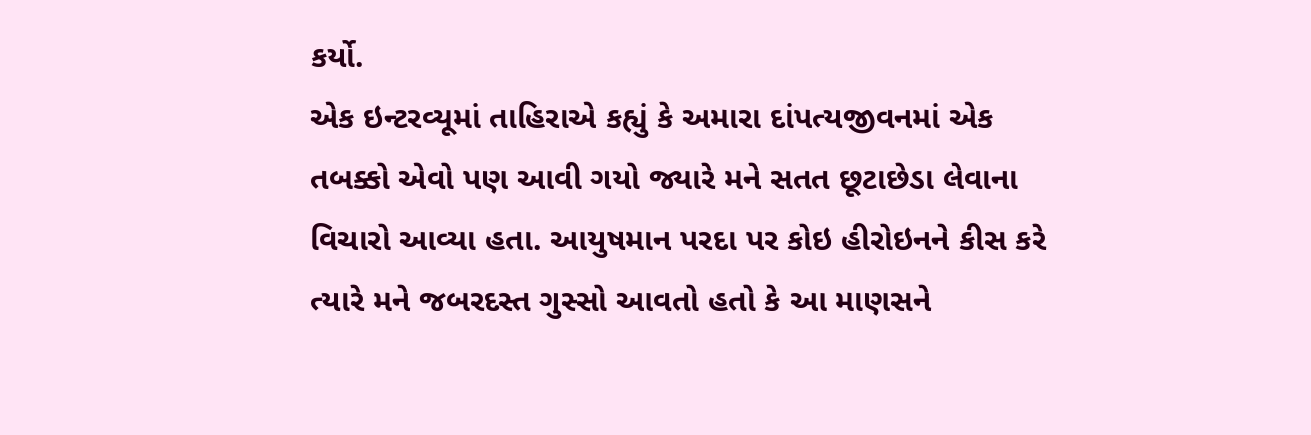કર્યો.
એક ઇન્ટરવ્યૂમાં તાહિરાએ કહ્યું કે અમારા દાંપત્યજીવનમાં એક તબક્કો એવો પણ આવી ગયો જ્યારે મને સતત છૂટાછેડા લેવાના વિચારો આવ્યા હતા. આયુષમાન પરદા પર કોઇ હીરોઇનને કીસ કરે ત્યારે મને જબરદસ્ત ગુસ્સો આવતો હતો કે આ માણસને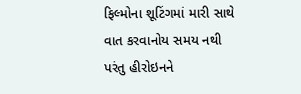ફિલ્મોના શૂટિંગમાં મારી સાથે વાત કરવાનોય સમય નથી પરંતુ હીરોઇનને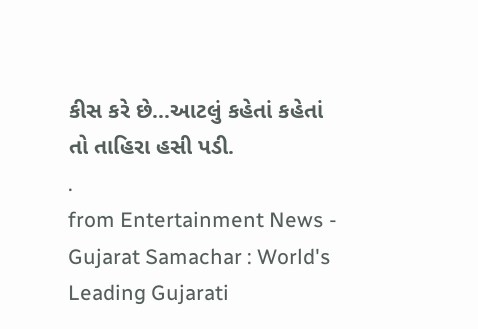કીસ કરે છે...આટલું કહેતાં કહેતાં તો તાહિરા હસી પડી.
.
from Entertainment News - Gujarat Samachar : World's Leading Gujarati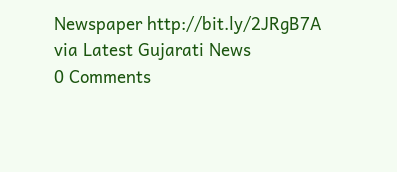Newspaper http://bit.ly/2JRgB7A
via Latest Gujarati News
0 Comments